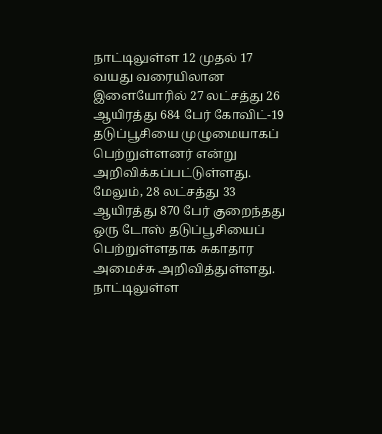நாட்டிலுள்ள 12 முதல் 17 வயது வரையிலான இளையோரில் 27 லட்சத்து 26 ஆயிரத்து 684 பேர் கோவிட்-19 தடுப்பூசியை முழுமையாகப் பெற்றுள்ளனர் என்று அறிவிக்கப்பட்டுள்ளது. மேலும், 28 லட்சத்து 33 ஆயிரத்து 870 பேர் குறைந்தது ஒரு டோஸ் தடுப்பூசியைப் பெற்றுள்ளதாக சுகாதார அமைச்சு அறிவித்துள்ளது. நாட்டிலுள்ள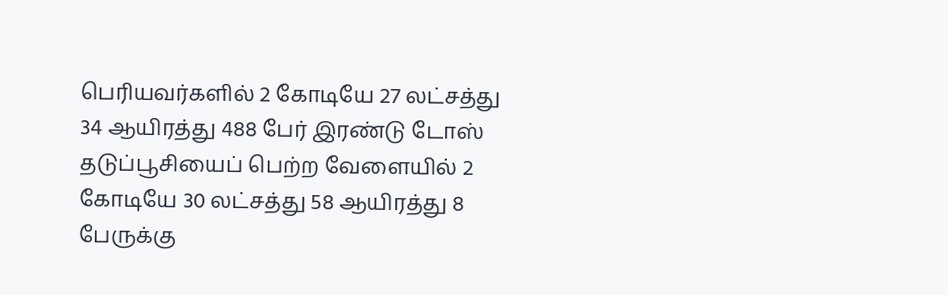பெரியவர்களில் 2 கோடியே 27 லட்சத்து 34 ஆயிரத்து 488 பேர் இரண்டு டோஸ் தடுப்பூசியைப் பெற்ற வேளையில் 2 கோடியே 30 லட்சத்து 58 ஆயிரத்து 8 பேருக்கு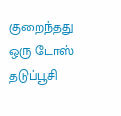குறைந்தது ஒரு டோஸ் தடுப்பூசி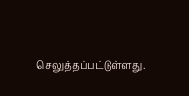செலுத்தப்பட்டுள்ளது.